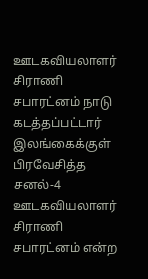ஊடகவியலாளர் சிராணி சபாரட்னம் நாடு கடத்தப்பட்டார்
இலங்கைக்குள் பிரவேசித்த சனல்-4 ஊடகவியலாளர் சிராணி சபாரட்னம் என்ற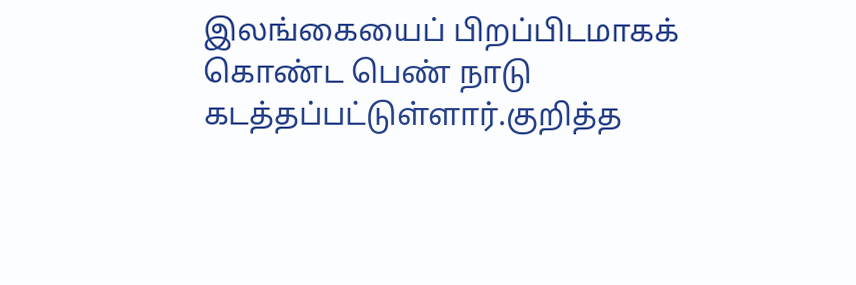இலங்கையைப் பிறப்பிடமாகக் கொண்ட பெண் நாடு கடத்தப்பட்டுள்ளார்.குறித்த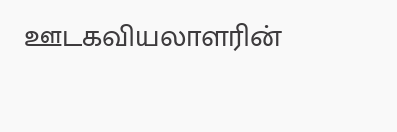ஊடகவியலாளரின்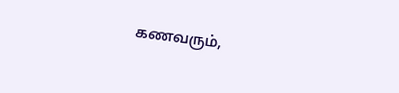கணவரும்,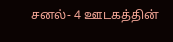சனல்- 4 ஊடகத்தின்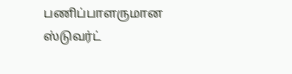பணிப்பாளருமான ஸ்டுவர்ட்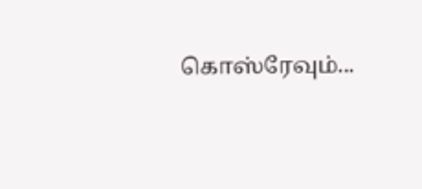கொஸ்ரேவும்...